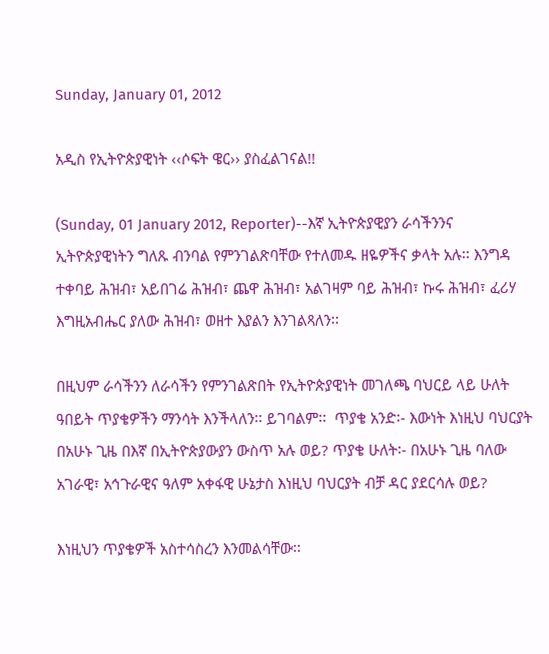Sunday, January 01, 2012

አዲስ የኢትዮጵያዊነት ‹‹ሶፍት ዌር›› ያስፈልገናል!!

(Sunday, 01 January 2012, Reporter)--እኛ ኢትዮጵያዊያን ራሳችንንና ኢትዮጵያዊነትን ግለጹ ብንባል የምንገልጽባቸው የተለመዱ ዘዬዎችና ቃላት አሉ፡፡ እንግዳ ተቀባይ ሕዝብ፣ አይበገሬ ሕዝብ፣ ጨዋ ሕዝብ፣ አልገዛም ባይ ሕዝብ፣ ኩሩ ሕዝብ፣ ፈሪሃ እግዚአብሔር ያለው ሕዝብ፣ ወዘተ እያልን እንገልጻለን፡፡

በዚህም ራሳችንን ለራሳችን የምንገልጽበት የኢትዮጵያዊነት መገለጫ ባህርይ ላይ ሁለት ዓበይት ጥያቄዎችን ማንሳት እንችላለን፡፡ ይገባልም፡፡  ጥያቄ አንድ፡- እውነት እነዚህ ባህርያት በአሁኑ ጊዜ በእኛ በኢትዮጵያውያን ውስጥ አሉ ወይ? ጥያቄ ሁለት፡- በአሁኑ ጊዜ ባለው አገራዊ፣ አኅጉራዊና ዓለም አቀፋዊ ሁኔታስ እነዚህ ባህርያት ብቻ ዳር ያደርሳሉ ወይ?

እነዚህን ጥያቄዎች አስተሳስረን እንመልሳቸው፡፡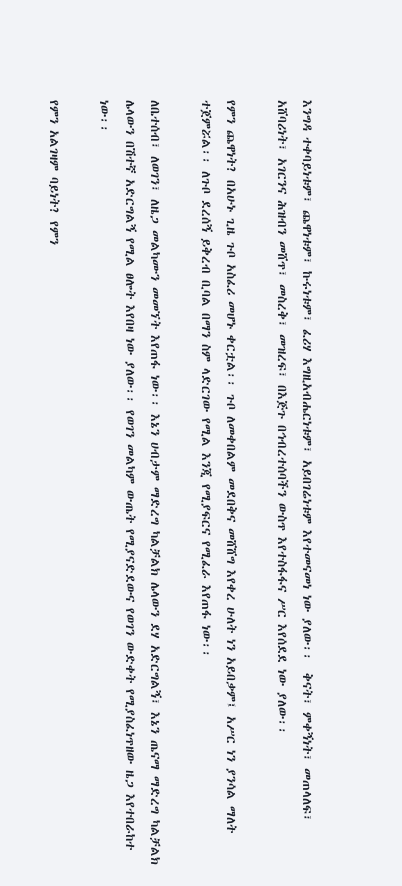እንግዳ ተቀባይነቱም፣ ጨዋነቱም፣ ኩሩነቱም፣ ፈሪሃ እግዚአብሔርነቱም፣ አይበገሬነቱም እየተመናመነ ነው ያለው፡፡  ቅናት፣ ምቀኝነት፣ መጠላለፍ፣ አሸባሪነት፣ አገርንና ሕዝብን መሸጥ፣ መስረቅ፣ መዝረፍ፣ በእጅጉ በኅብረተሰባችን ውስጥ እየተስፋፋና ሥር እየሰደደ ነው ያለው፡፡

የምን ጨዋነት? በአሁኑ ጊዜ ጉቦ አስፈሪ መሆኑ ቀርቷል፡፡ ጉቦ ለመቀበልም መደበቅና መሸሸግ እየቀረ ሁለት ነን አይበቃም፤ አሥር ነን ያንሳል ማለት ተጀምሯል፡፡ ለጉቦ ደረሰኝ ይቅረብ ቢባል በማን ስም ላድርገው የሚል እንጂ የሚያፍርና የሚፈራ እየጠፋ ነው፡፡

ለቤተሰብ፣ ለወገን፣ ለዜጋ መልካሙን መመኘት እየጠፋ ነው፡፡ እኔን ሀብታም ማድረግ ካልቻልክ ሌላውን ደሃ አድርግልኝ፣ እኔን ጤናማ ማድረግ ካልቻልክ ሌላውን በሽተኛ አድርግልኝ የሚል ፀሎት እየበዛ ነው ያለው፡፡ የወገን መልካም ውጤት የሚያናድደውና የወገን ውድቀት የሚያስፈነጥዘው ዜጋ እየተበራከተ ነው፡፡

የምን አልገዛም ባይነት? የምን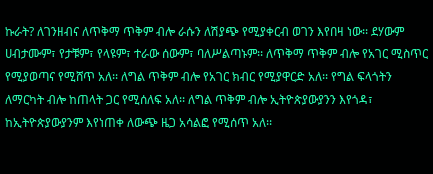ኩራት? ለገንዘብና ለጥቅማ ጥቅም ብሎ ራሱን ለሽያጭ የሚያቀርብ ወገን እየበዛ ነው፡፡ ደሃውም ሀብታሙም፣ የታቹም፣ የላዩም፣ ተራው ሰውም፣ ባለሥልጣኑም፡፡ ለጥቅማ ጥቅም ብሎ የአገር ሚስጥር የሚያወጣና የሚሸጥ አለ፡፡ ለግል ጥቅም ብሎ የአገር ክብር የሚያዋርድ አለ፡፡ የግል ፍላጎትን ለማርካት ብሎ ከጠላት ጋር የሚሰለፍ አለ፡፡ ለግል ጥቅም ብሎ ኢትዮጵያውያንን እየጎዳ፣ ከኢትዮጵያውያንም እየነጠቀ ለውጭ ዜጋ አሳልፎ የሚሰጥ አለ፡፡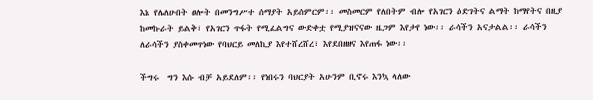እኔ የሌለሁበት ፀሎት በመንግሥተ ሰማያት አይሰምርም፡፡ መስመርም የለበትም ብሎ የአገርን ዕድገትና ልማት ከማየትና በዚያ ከመኩራት ይልቅ፣ የአገርን ጥፋት የሚፈልግና ውድቀቷ የሚያዝናናው ዜጋም እየታየ ነው፡፡ ራሳችን አናታልል፡፡ ራሳችን ለራሳችን ያስቀመጥነው የባህርይ መለኪያ እየተሸረሸረ፣ እየደበዘዘና እየጠፋ ነው፡፡

ችግሩ  ግን እሱ ብቻ አይደለም፡፡ የነበሩን ባህርያት አሁንም ቢኖሩ እንኳ ላለው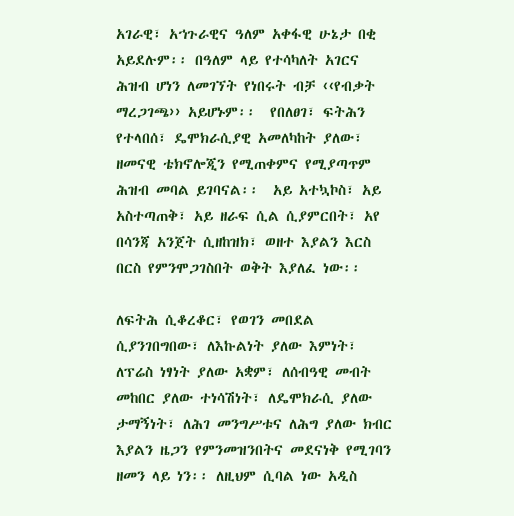አገራዊ፣ አኀጉራዊና ዓለም አቀፋዊ ሁኔታ በቂ አይደሉም፡፡ በዓለም ላይ የተሳካለት አገርና ሕዝብ ሆነን ለመገኘት የነበሩት ብቻ ‹‹የብቃት ማረጋገጫ›› አይሆኑም፡፡  የበለፀገ፣ ፍትሕን የተላበሰ፣ ዴሞክራሲያዊ አመለካከት ያለው፣ ዘመናዊ ቴክኖሎጂን የሚጠቀምና የሚያጣጥም ሕዝብ መባል ይገባናል፡፡  አይ አተኳኮስ፣ አይ አስተጣጠቅ፣ አይ ዘራፍ ሲል ሲያምርበት፣ አየ በሳንጃ አንጀት ሲዘከዝክ፣ ወዘተ እያልን እርስ በርስ የምንሞጋገስበት ወቅት እያለፈ ነው፡፡

ለፍትሕ ሲቆረቆር፣ የወገን መበደል ሲያንገበግበው፣ ለእኩልነት ያለው እምነት፣ ለፕሬስ ነፃነት ያለው አቋም፣ ለሰብዓዊ መብት መከበር ያለው ተነሳሽነት፣ ለዴሞክራሲ ያለው ታማኝነት፣ ለሕገ መንግሥቱና ለሕግ ያለው ክብር እያልን ዜጋን የምንመዝንበትና መደናነቅ የሚገባን ዘመን ላይ ነን፡፡ ለዚህም ሲባል ነው አዲስ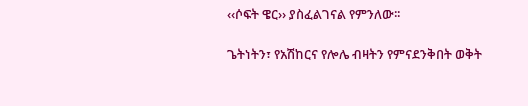‹‹ሶፍት ዌር›› ያስፈልገናል የምንለው፡፡

ጌትነትን፣ የአሽከርና የሎሌ ብዛትን የምናደንቅበት ወቅት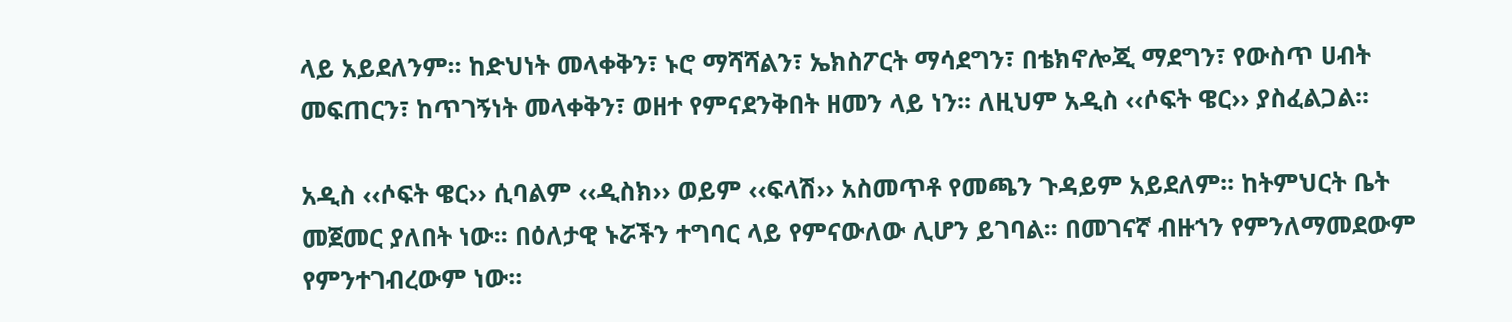ላይ አይደለንም፡፡ ከድህነት መላቀቅን፣ ኑሮ ማሻሻልን፣ ኤክስፖርት ማሳደግን፣ በቴክኖሎጂ ማደግን፣ የውስጥ ሀብት መፍጠርን፣ ከጥገኝነት መላቀቅን፣ ወዘተ የምናደንቅበት ዘመን ላይ ነን፡፡ ለዚህም አዲስ ‹‹ሶፍት ዌር›› ያስፈልጋል፡፡

አዲስ ‹‹ሶፍት ዌር›› ሲባልም ‹‹ዲስክ›› ወይም ‹‹ፍላሽ›› አስመጥቶ የመጫን ጉዳይም አይደለም፡፡ ከትምህርት ቤት መጀመር ያለበት ነው፡፡ በዕለታዊ ኑሯችን ተግባር ላይ የምናውለው ሊሆን ይገባል፡፡ በመገናኛ ብዙኀን የምንለማመደውም የምንተገብረውም ነው፡፡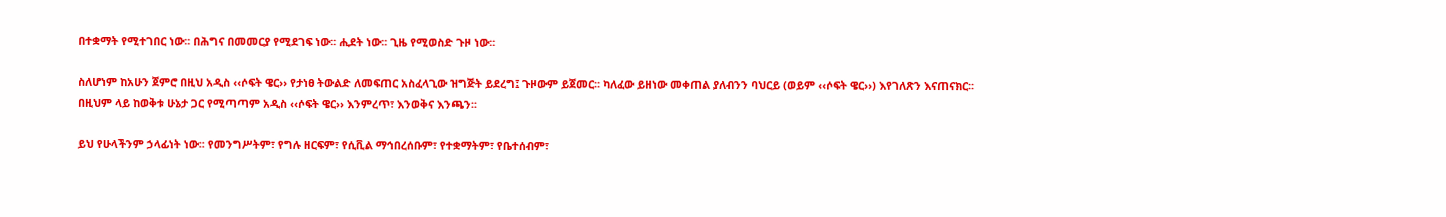በተቋማት የሚተገበር ነው፡፡ በሕግና በመመርያ የሚደገፍ ነው፡፡ ሒደት ነው፡፡ ጊዜ የሚወስድ ጉዞ ነው፡፡

ስለሆነም ከአሁን ጀምሮ በዚህ አዲስ ‹‹ሶፍት ዌር›› የታነፀ ትውልድ ለመፍጠር አስፈላጊው ዝግጅት ይደረግ፤ ጉዞውም ይጀመር፡፡ ካለፈው ይዘነው መቀጠል ያለብንን ባህርይ (ወይም ‹‹ሶፍት ዌር››) እየገለጽን እናጠናክር፡፡ በዚህም ላይ ከወቅቱ ሁኔታ ጋር የሚጣጣም አዲስ ‹‹ሶፍት ዌር›› እንምረጥ፣ እንወቅና እንጫን፡፡

ይህ የሁላችንም ኃላፊነት ነው፡፡ የመንግሥትም፣ የግሉ ዘርፍም፣ የሲቪል ማኅበረሰቡም፣ የተቋማትም፣ የቤተሰብም፣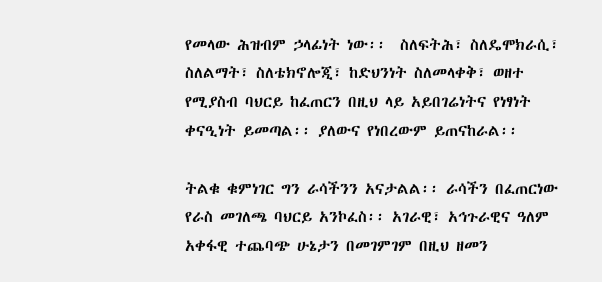የመላው ሕዝብም ኃላፊነት ነው፡፡  ስለፍትሕ፣ ስለዴሞክራሲ፣ ስለልማት፣ ስለቴክኖሎጂ፣ ከድህንነት ስለመላቀቅ፣ ወዘተ የሚያስብ ባህርይ ከፈጠርን በዚህ ላይ አይበገሬነትና የነፃነት ቀናዒነት ይመጣል፡፡ ያለውና የነበረውም ይጠናከራል፡፡

ትልቁ ቁምነገር ግን ራሳችንን አናታልል፡፡ ራሳችን በፈጠርነው የራስ መገለጫ ባህርይ አንኮፈስ፡፡ አገራዊ፣ አኅጉራዊና ዓለም አቀፋዊ ተጨባጭ ሁኔታን በመገምገም በዚህ ዘመን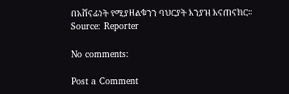በአሸናፊነት የሚያዘልቁንን ባህርያት እንያዝ እናጠናክር፡፡
Source: Reporter

No comments:

Post a Comment